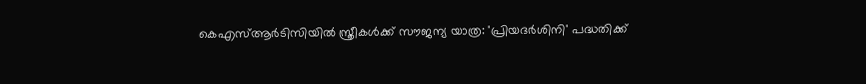കെഎസ്ആർടിസിയിൽ സ്ത്രീകൾക്ക് സൗജന്യ യാത്ര: 'പ്രിയദർശിനി' പദ്ധതിക്ക്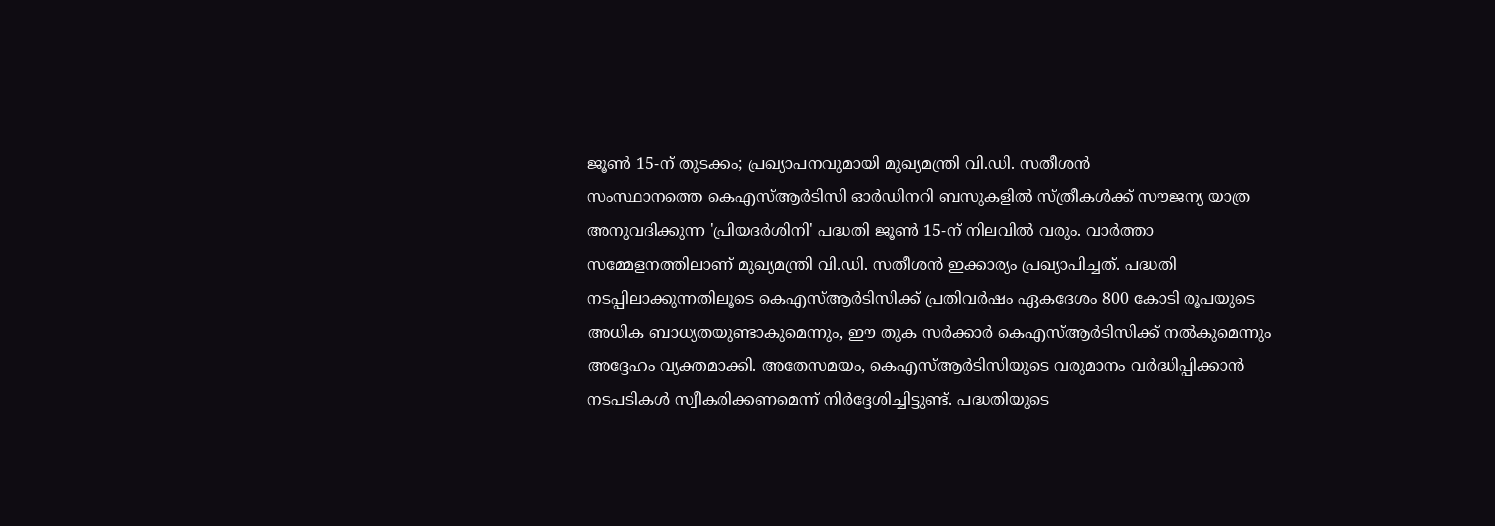ജൂൺ 15-ന് തുടക്കം; പ്രഖ്യാപനവുമായി മുഖ്യമന്ത്രി വി.ഡി. സതീശൻ
സംസ്ഥാനത്തെ കെഎസ്ആർടിസി ഓർഡിനറി ബസുകളിൽ സ്ത്രീകൾക്ക് സൗജന്യ യാത്ര അനുവദിക്കുന്ന 'പ്രിയദർശിനി' പദ്ധതി ജൂൺ 15-ന് നിലവിൽ വരും. വാർത്താ സമ്മേളനത്തിലാണ് മുഖ്യമന്ത്രി വി.ഡി. സതീശൻ ഇക്കാര്യം പ്രഖ്യാപിച്ചത്. പദ്ധതി നടപ്പിലാക്കുന്നതിലൂടെ കെഎസ്ആർടിസിക്ക് പ്രതിവർഷം ഏകദേശം 800 കോടി രൂപയുടെ അധിക ബാധ്യതയുണ്ടാകുമെന്നും, ഈ തുക സർക്കാർ കെഎസ്ആർടിസിക്ക് നൽകുമെന്നും അദ്ദേഹം വ്യക്തമാക്കി. അതേസമയം, കെഎസ്ആർടിസിയുടെ വരുമാനം വർദ്ധിപ്പിക്കാൻ നടപടികൾ സ്വീകരിക്കണമെന്ന് നിർദ്ദേശിച്ചിട്ടുണ്ട്. പദ്ധതിയുടെ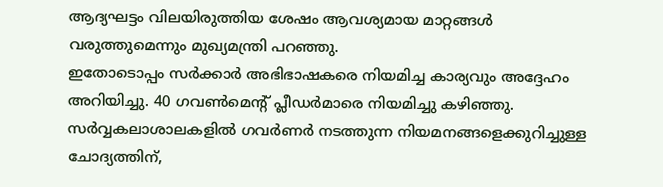ആദ്യഘട്ടം വിലയിരുത്തിയ ശേഷം ആവശ്യമായ മാറ്റങ്ങൾ വരുത്തുമെന്നും മുഖ്യമന്ത്രി പറഞ്ഞു.
ഇതോടൊപ്പം സർക്കാർ അഭിഭാഷകരെ നിയമിച്ച കാര്യവും അദ്ദേഹം അറിയിച്ചു. 40 ഗവൺമെന്റ് പ്ലീഡർമാരെ നിയമിച്ചു കഴിഞ്ഞു. സർവ്വകലാശാലകളിൽ ഗവർണർ നടത്തുന്ന നിയമനങ്ങളെക്കുറിച്ചുള്ള ചോദ്യത്തിന്,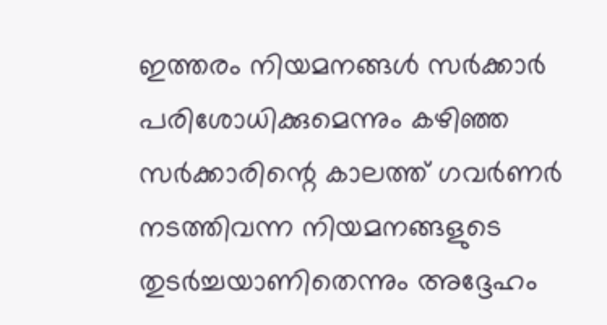ഇത്തരം നിയമനങ്ങൾ സർക്കാർ പരിശോധിക്കുമെന്നും കഴിഞ്ഞ സർക്കാരിന്റെ കാലത്ത് ഗവർണർ നടത്തിവന്ന നിയമനങ്ങളുടെ തുടർച്ചയാണിതെന്നും അദ്ദേഹം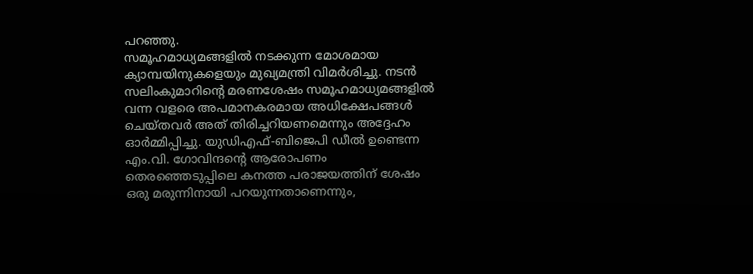പറഞ്ഞു.
സമൂഹമാധ്യമങ്ങളിൽ നടക്കുന്ന മോശമായ ക്യാമ്പയിനുകളെയും മുഖ്യമന്ത്രി വിമർശിച്ചു. നടൻ സലിംകുമാറിന്റെ മരണശേഷം സമൂഹമാധ്യമങ്ങളിൽ വന്ന വളരെ അപമാനകരമായ അധിക്ഷേപങ്ങൾ ചെയ്തവർ അത് തിരിച്ചറിയണമെന്നും അദ്ദേഹം ഓർമ്മിപ്പിച്ചു. യുഡിഎഫ്-ബിജെപി ഡീൽ ഉണ്ടെന്ന എം.വി. ഗോവിന്ദന്റെ ആരോപണം തെരഞ്ഞെടുപ്പിലെ കനത്ത പരാജയത്തിന് ശേഷം ഒരു മരുന്നിനായി പറയുന്നതാണെന്നും,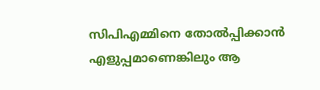സിപിഎമ്മിനെ തോൽപ്പിക്കാൻ എളുപ്പമാണെങ്കിലും ആ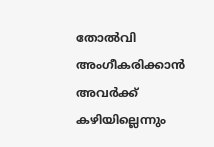തോൽവി അംഗീകരിക്കാൻ അവർക്ക് കഴിയില്ലെന്നും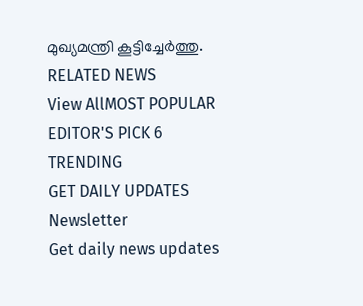മുഖ്യമന്ത്രി കൂട്ടിച്ചേർത്തു.
RELATED NEWS
View AllMOST POPULAR
EDITOR'S PICK 6
TRENDING
GET DAILY UPDATES
Newsletter
Get daily news updates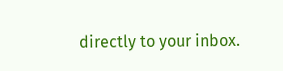directly to your inbox.